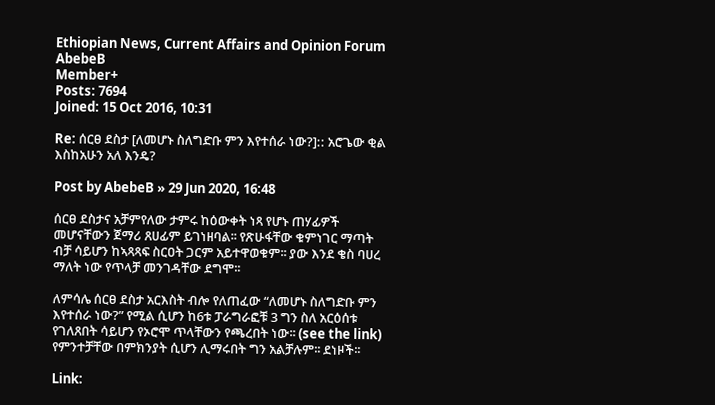Ethiopian News, Current Affairs and Opinion Forum
AbebeB
Member+
Posts: 7694
Joined: 15 Oct 2016, 10:31

Re: ሰርፀ ደስታ [ለመሆኑ ስለግድቡ ምን እየተሰራ ነው?]:: አሮጌው ቂል እስከአሁን አለ እንዴ?

Post by AbebeB » 29 Jun 2020, 16:48

ሰርፀ ደስታና አቻምየለው ታምሩ ከዕውቀት ነጻ የሆኑ ጠሃፊዎች መሆናቸውን ጀማሪ ጸሀፊም ይገነዘባል፡፡ የጽሁፋቸው ቁምነገር ማጣት ብቻ ሳይሆን ከኣጻጻፍ ስርዐት ጋርም አይተዋወቁም፡፡ ያው እንደ ቄስ ባሀረ ማለት ነው የጥላቻ መንገዳቸው ደግሞ፡፡

ለምሳሌ ሰርፀ ደስታ አርእስት ብሎ የለጠፈው “ለመሆኑ ስለግድቡ ምን እየተሰራ ነው?” የሚል ሲሆን ከ6ቱ ፓራግራፎቹ 3 ግን ስለ አርዕሰቱ የገለጸበት ሳይሆን የኦሮሞ ጥላቸውን የጫረበት ነው፡፡ (see the link) የምንተቻቸው በምክንያት ሲሆን ሊማሩበት ግን አልቻሉም፡፡ ደነዞች፡፡

Link: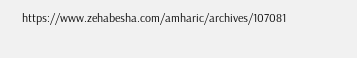https://www.zehabesha.com/amharic/archives/107081